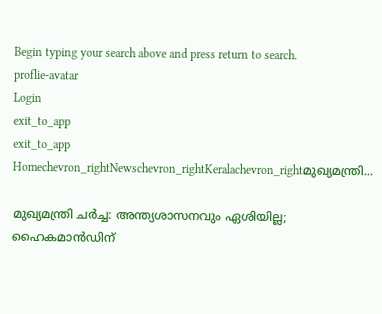Begin typing your search above and press return to search.
proflie-avatar
Login
exit_to_app
exit_to_app
Homechevron_rightNewschevron_rightKeralachevron_rightമുഖ്യമന്ത്രി...

മുഖ്യമന്ത്രി ചർച്ച: അന്ത്യശാസനവും ഏശിയില്ല; ഹൈകമാൻഡിന്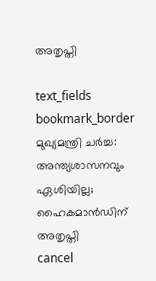അതൃപ്തി

text_fields
bookmark_border
മുഖ്യമന്ത്രി ചർച്ച: അന്ത്യശാസനവും ഏശിയില്ല; ഹൈകമാൻഡിന് അതൃപ്തി
cancel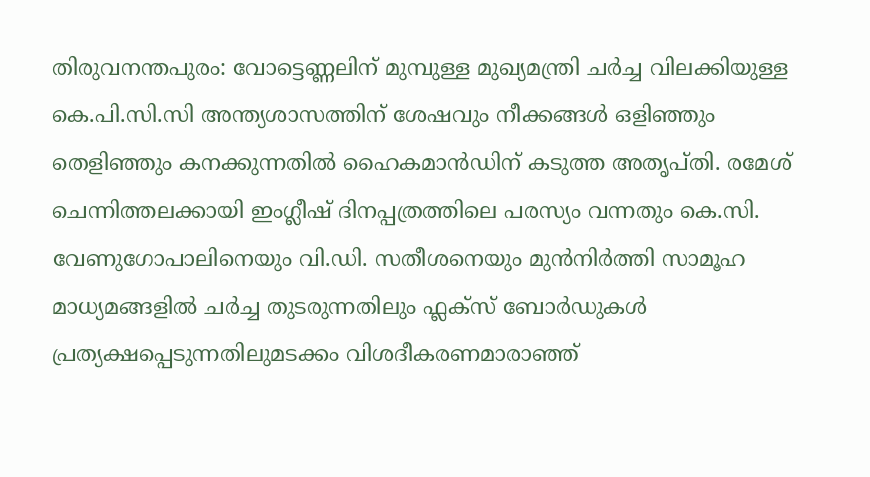തിരുവനന്തപുരം: വോട്ടെണ്ണലിന് മുമ്പുള്ള മുഖ്യമന്ത്രി ചർച്ച വിലക്കിയുള്ള കെ.പി.സി.സി അന്ത്യശാസത്തിന് ശേഷവും നീക്കങ്ങൾ ഒളിഞ്ഞും തെളിഞ്ഞും കനക്കുന്നതിൽ ഹൈകമാൻഡിന് കടുത്ത അതൃപ്തി. രമേശ് ചെന്നിത്തലക്കായി ഇംഗ്ലീഷ് ദിനപ്പത്രത്തിലെ പരസ്യം വന്നതും കെ.സി. വേണുഗോപാലിനെയും വി.ഡി. സതീശനെയും മുൻനിർത്തി സാമൂഹ മാധ്യമങ്ങളിൽ ചർച്ച തുടരുന്നതിലും ഫ്ലക്സ് ബോർഡുകൾ പ്രത്യക്ഷപ്പെടുന്നതിലുമടക്കം വിശദീകരണമാരാഞ്ഞ്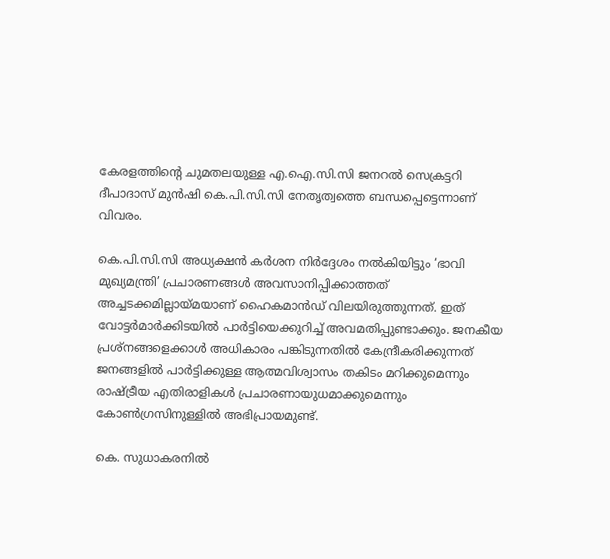കേരളത്തിന്‍റെ ചുമതലയുള്ള എ.ഐ.സി.സി ജനറൽ സെക്രട്ടറി ദീപാദാസ് മുൻഷി കെ.പി.സി.സി നേതൃത്വത്തെ ബന്ധപ്പെട്ടെന്നാണ് വിവരം.

കെ.പി.സി.സി അധ്യക്ഷൻ കർശന നിർദ്ദേശം നൽകിയിട്ടും ‘ഭാവി മുഖ്യമന്ത്രി’ പ്രചാരണങ്ങൾ അവസാനിപ്പിക്കാത്തത് അച്ചടക്കമില്ലായ്മയാണ് ഹൈകമാൻഡ് വിലയിരുത്തുന്നത്. ഇത് വോട്ടർമാർക്കിടയിൽ പാർട്ടിയെക്കുറിച്ച് അവമതിപ്പുണ്ടാക്കും. ജനകീയ പ്രശ്നങ്ങളെക്കാൾ അധികാരം പങ്കിടുന്നതിൽ കേന്ദ്രീകരിക്കുന്നത് ജനങ്ങളിൽ പാർട്ടിക്കുള്ള ആത്മവിശ്വാസം തകിടം മറിക്കുമെന്നും രാഷ്ട്രീയ എതിരാളികൾ പ്രചാരണായുധമാക്കുമെന്നും കോൺഗ്രസിനുള്ളിൽ അഭിപ്രായമുണ്ട്.

കെ. സുധാകരനിൽ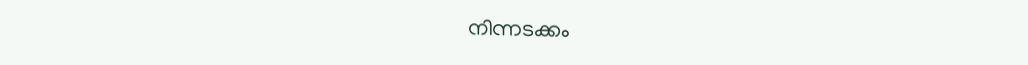നിന്നടക്കം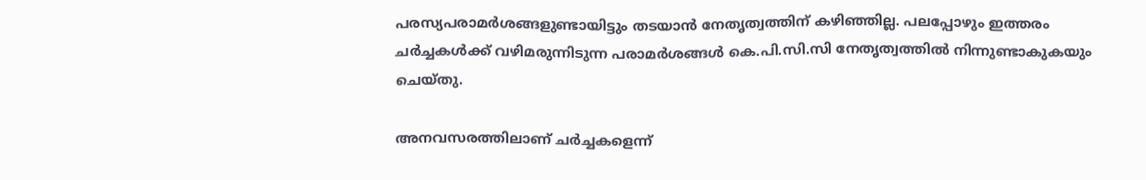പരസ്യപരാമർശങ്ങളുണ്ടായിട്ടും തടയാൻ നേതൃത്വത്തിന് കഴിഞ്ഞില്ല. പലപ്പോഴും ഇത്തരം ചർച്ചകൾക്ക് വഴിമരുന്നിടുന്ന പരാമർശങ്ങൾ കെ.പി.സി.സി നേതൃത്വത്തിൽ നിന്നുണ്ടാകുകയും ചെയ്തു.

അനവസരത്തിലാണ് ചർച്ചകളെന്ന്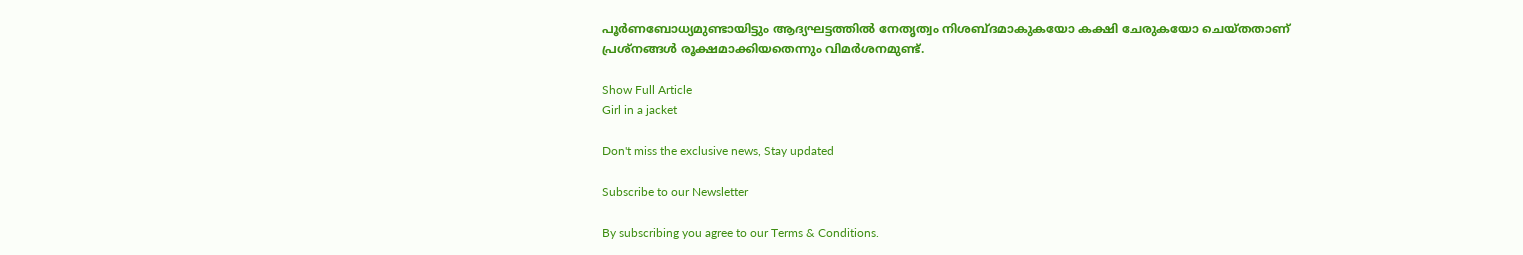പൂർണബോധ്യമുണ്ടായിട്ടും ആദ്യഘട്ടത്തിൽ നേതൃത്വം നിശബ്ദമാകുകയോ കക്ഷി ചേരുകയോ ചെയ്തതാണ് പ്രശ്നങ്ങൾ രൂക്ഷമാക്കിയതെന്നും വിമർശനമുണ്ട്.

Show Full Article
Girl in a jacket

Don't miss the exclusive news, Stay updated

Subscribe to our Newsletter

By subscribing you agree to our Terms & Conditions.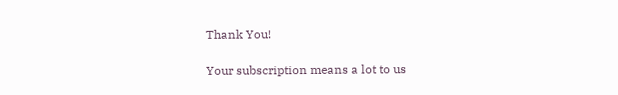Thank You!

Your subscription means a lot to us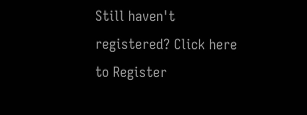Still haven't registered? Click here to Register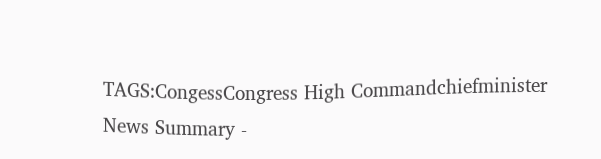TAGS:CongessCongress High Commandchiefminister
News Summary -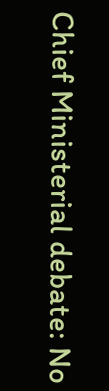Chief Ministerial debate: No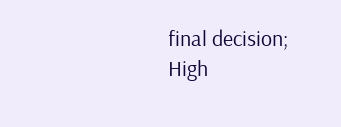final decision; High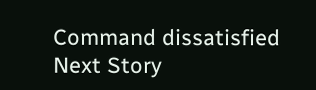Command dissatisfied
Next Story